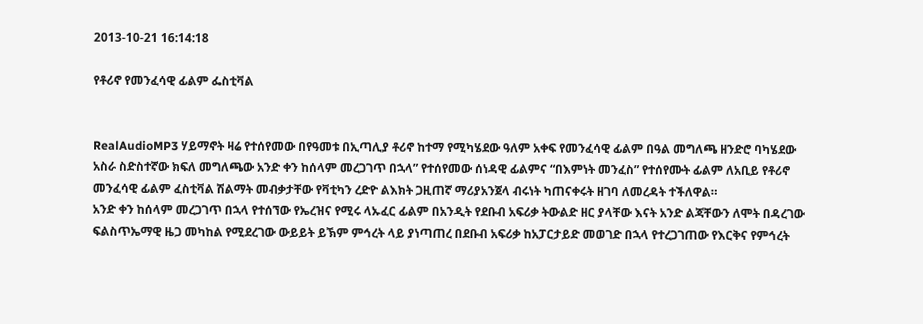2013-10-21 16:14:18

የቶሪኖ የመንፈሳዊ ፊልም ፌስቲቫል


RealAudioMP3 ሃይማኖት ዛሬ የተሰየመው በየዓመቱ በኢጣሊያ ቶሪኖ ከተማ የሚካሄደው ዓለም አቀፍ የመንፈሳዊ ፊልም በዓል መግለጫ ዘንድሮ ባካሄደው አስራ ስድስተኛው ክፍለ መግለጫው አንድ ቀን ከሰላም መረጋገጥ በኋላ” የተሰየመው ሰነዳዊ ፊልምና “በእምነት መንፈስ” የተሰየሙት ፊልም ለአቢይ የቶሪኖ መንፈሳዊ ፊልም ፈስቲቫል ሽልማት መብቃታቸው የቫቲካን ረድዮ ልእክት ጋዚጠኛ ማሪያአንጀላ ብሩነት ካጠናቀሩት ዘገባ ለመረዳት ተችለዋል።
አንድ ቀን ከሰላም መረጋገጥ በኋላ የተሰኘው የኤረዝና የሚሩ ላኡፈር ፊልም በአንዲት የደቡብ አፍሪቃ ትውልድ ዘር ያላቸው እናት አንድ ልጃቸውን ለሞት በዳረገው ፍልስጥኤማዊ ዜጋ መካከል የሚደረገው ውይይት ይኽም ምኅረት ላይ ያነጣጠረ በደቡብ አፍሪቃ ከአፓርታይድ መወገድ በኋላ የተረጋገጠው የእርቅና የምኅረት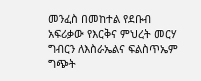መንፈስ በመከተል የደቡብ አፍሪቃው የእርቅና ምህረት መርሃ ግብርን ለእስራኤልና ፍልስጥኤም ግጭት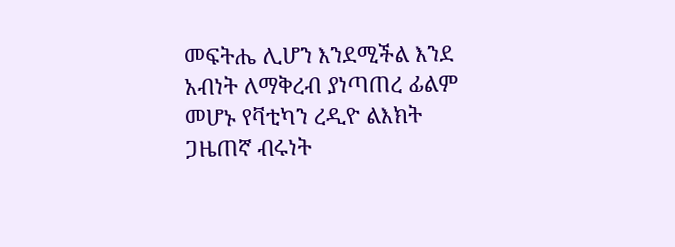መፍትሔ ሊሆን እንደሚችል እንደ አብነት ለማቅረብ ያነጣጠረ ፊልም መሆኑ የቫቲካን ረዲዮ ልእክት ጋዜጠኛ ብሩነት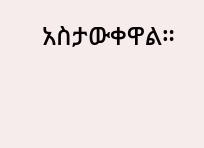አስታውቀዋል።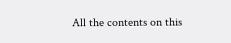All the contents on this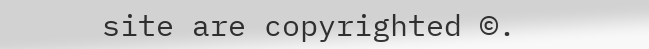site are copyrighted ©.